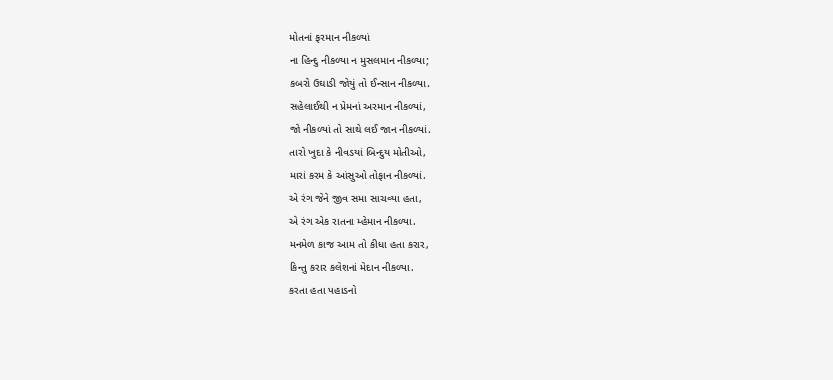મોતનાં ફરમાન નીકળ્યાં
ના હિન્દુ નીકળ્યા ન મુસલમાન નીકળ્યા;
કબરો ઉઘાડી જોયું તો ઈન્સાન નીકળ્યા.
સહેલાઈથી ન પ્રેમનાં અરમાન નીકળ્યાં,
જો નીકળ્યાં તો સાથે લઈ જાન નીકળ્યાં.
તારો ખુદા કે નીવડયાં બિન્દુય મોતીઓ,
મારાં કરમ કે આંસુઓ તોફાન નીકળ્યાં.
એ રંગ જેને જીવ સમા સાચવ્યા હતા,
એ રંગ એક રાતના મ્હેમાન નીકળ્યા.
મનમેળ કાજ આમ તો કીધા હતા કરાર,
કિન્તુ કરાર કલેશનાં મેદાન નીકળ્યા.
કરતા હતા પહાડનો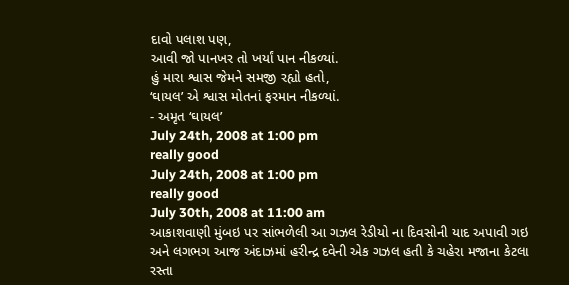દાવો પલાશ પણ,
આવી જો પાનખર તો ખર્યાં પાન નીકળ્યાં.
હું મારા શ્વાસ જેમને સમજી રહ્યો હતો,
‘ઘાયલ’ એ શ્વાસ મોતનાં ફરમાન નીકળ્યાં.
- અમૃત ‘ઘાયલ’
July 24th, 2008 at 1:00 pm
really good
July 24th, 2008 at 1:00 pm
really good
July 30th, 2008 at 11:00 am
આકાશવાણી મુંબઇ પર સાંભળેલી આ ગઝલ રેડીયો ના દિવસોની યાદ અપાવી ગઇ અને લગભગ આજ અંદાઝમાં હરીન્દ્ર દવેની એક ગઝલ હતી કે ચહેરા મજાના કેટલા રસ્તા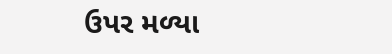ઉપર મળ્યા